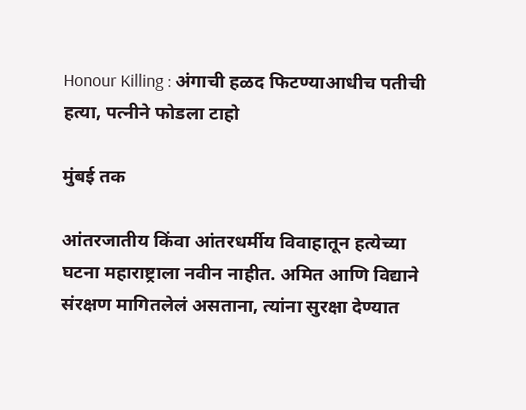Honour Killing : अंगाची हळद फिटण्याआधीच पतीची हत्या, पत्नीने फोडला टाहो

मुंबई तक

आंतरजातीय किंवा आंतरधर्मीय विवाहातून हत्येच्या घटना महाराष्ट्राला नवीन नाहीत. अमित आणि विद्याने संरक्षण मागितलेलं असताना, त्यांना सुरक्षा देण्यात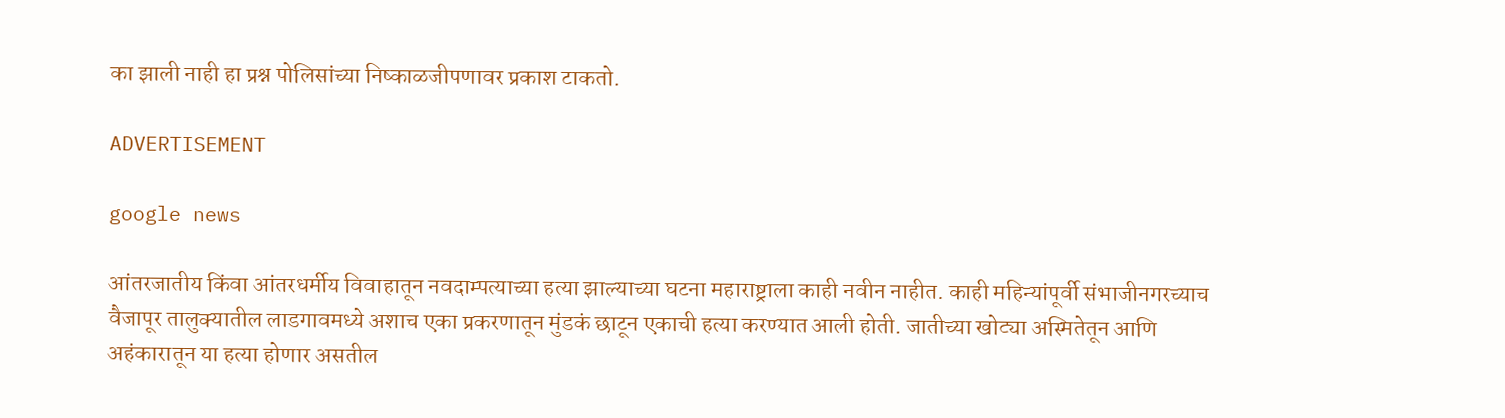का झाली नाही हा प्रश्न पोलिसांच्या निष्काळजीपणावर प्रकाश टाकतो.

ADVERTISEMENT

google news

आंतरजातीय किंवा आंतरधर्मीय विवाहातून नवदाम्पत्याच्या हत्या झाल्याच्या घटना महाराष्ट्राला काही नवीन नाहीत. काही महिन्यांपूर्वी संभाजीनगरच्याच वैजापूर तालुक्यातील लाडगावमध्ये अशाच एका प्रकरणातून मुंडकं छाटून एकाची हत्या करण्यात आली होती. जातीच्या खोट्या अस्मितेतून आणि अहंकारातून या हत्या होणार असतील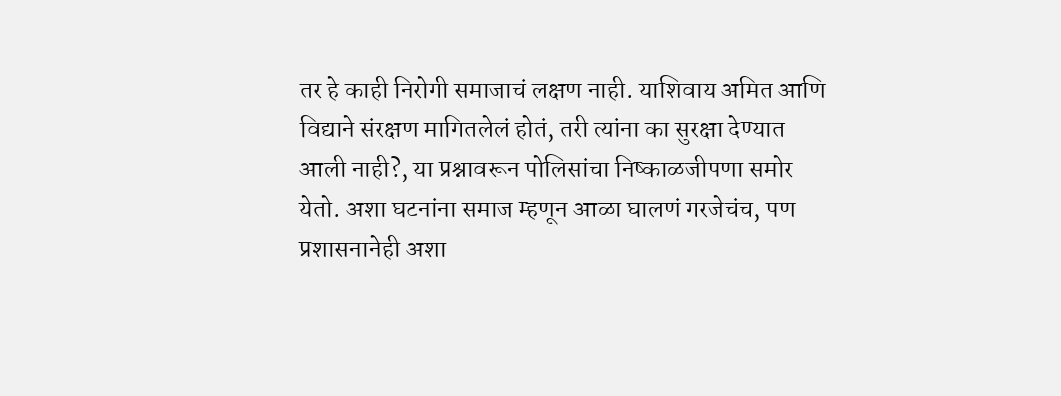तर हे काही निरोगी समाजाचं लक्षण नाही. याशिवाय अमित आणि विद्याने संरक्षण मागितलेलं होतं, तरी त्यांना का सुरक्षा देण्यात आली नाही?, या प्रश्नावरून पोलिसांचा निष्काळजीपणा समोर येतो. अशा घटनांना समाज म्हणून आळा घालणं गरजेचंच, पण प्रशासनानेही अशा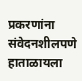प्रकरणांना संवेदनशीलपणे हाताळायला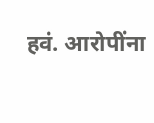हवं. आरोपींना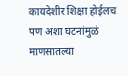कायदेशीर शिक्षा होईलच पण अशा घटनांमुळं माणसातल्या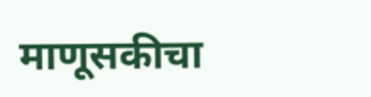माणूसकीचा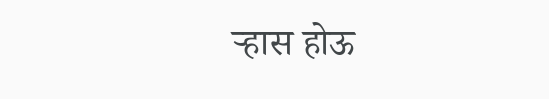ऱ्हास होऊ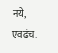नये, एवढंच.